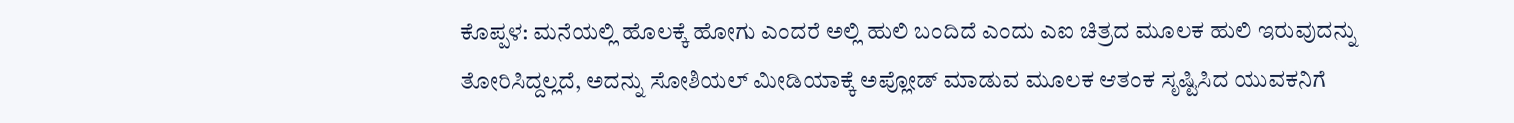ಕೊಪ್ಪಳ: ಮನೆಯಲ್ಲಿ ಹೊಲಕ್ಕೆ ಹೋಗು ಎಂದರೆ ಅಲ್ಲಿ ಹುಲಿ ಬಂದಿದೆ ಎಂದು ಎಐ ಚಿತ್ರದ ಮೂಲಕ ಹುಲಿ ಇರುವುದನ್ನು ತೋರಿಸಿದ್ದಲ್ಲದೆ, ಅದನ್ನು ಸೋಶಿಯಲ್ ಮೀಡಿಯಾಕ್ಕೆ ಅಪ್ಲೋಡ್ ಮಾಡುವ ಮೂಲಕ ಆತಂಕ ಸೃಷ್ಟಿಸಿದ ಯುವಕನಿಗೆ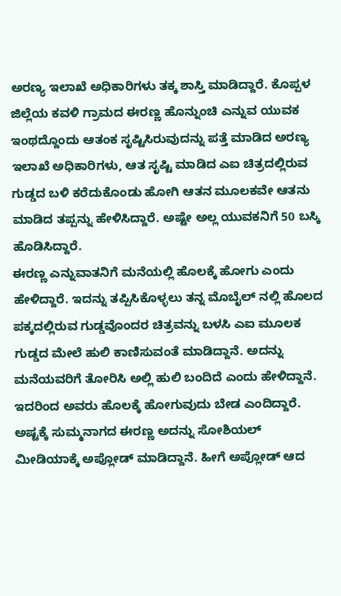ಅರಣ್ಯ ಇಲಾಖೆ ಅಧಿಕಾರಿಗಳು ತಕ್ಕ ಶಾಸ್ತಿ ಮಾಡಿದ್ದಾರೆ. ಕೊಪ್ಪಳ ಜಿಲ್ಲೆಯ ಕವಳಿ ಗ್ರಾಮದ ಈರಣ್ಣ ಹೊನ್ನುಂಚಿ ಎನ್ನುವ ಯುವಕ ಇಂಥದ್ದೊಂದು ಆತಂಕ ಸೃಷ್ಟಿಸಿರುವುದನ್ನು ಪತ್ತೆ ಮಾಡಿದ ಅರಣ್ಯ ಇಲಾಖೆ ಅಧಿಕಾರಿಗಳು, ಆತ ಸೃಷ್ಟಿ ಮಾಡಿದ ಎಐ ಚಿತ್ರದಲ್ಲಿರುವ ಗುಡ್ಡದ ಬಳಿ ಕರೆದುಕೊಂಡು ಹೋಗಿ ಆತನ ಮೂಲಕವೇ ಆತನು ಮಾಡಿದ ತಪ್ಪನ್ನು ಹೇಳಿಸಿದ್ದಾರೆ. ಅಷ್ಟೇ ಅಲ್ಲ ಯುವಕನಿಗೆ 50 ಬಸ್ಕಿ ಹೊಡಿಸಿದ್ದಾರೆ.
ಈರಣ್ಣ ಎನ್ನುವಾತನಿಗೆ ಮನೆಯಲ್ಲಿ ಹೊಲಕ್ಕೆ ಹೋಗು ಎಂದು ಹೇಳಿದ್ದಾರೆ. ಇದನ್ನು ತಪ್ಪಿಸಿಕೊಳ್ಳಲು ತನ್ನ ಮೊಬೈಲ್ ನಲ್ಲಿ ಹೊಲದ ಪಕ್ಕದಲ್ಲಿರುವ ಗುಡ್ಡವೊಂದರ ಚಿತ್ರವನ್ನು ಬಳಸಿ ಎಐ ಮೂಲಕ ಗುಡ್ಡದ ಮೇಲೆ ಹುಲಿ ಕಾಣಿಸುವಂತೆ ಮಾಡಿದ್ದಾನೆ. ಅದನ್ನು ಮನೆಯವರಿಗೆ ತೋರಿಸಿ ಅಲ್ಲಿ ಹುಲಿ ಬಂದಿದೆ ಎಂದು ಹೇಳಿದ್ದಾನೆ. ಇದರಿಂದ ಅವರು ಹೊಲಕ್ಕೆ ಹೋಗುವುದು ಬೇಡ ಎಂದಿದ್ದಾರೆ.
ಅಷ್ಟಕ್ಕೆ ಸುಮ್ಮನಾಗದ ಈರಣ್ಣ ಅದನ್ನು ಸೋಶಿಯಲ್ ಮೀಡಿಯಾಕ್ಕೆ ಅಪ್ಲೋಡ್ ಮಾಡಿದ್ದಾನೆ. ಹೀಗೆ ಅಪ್ಲೋಡ್ ಆದ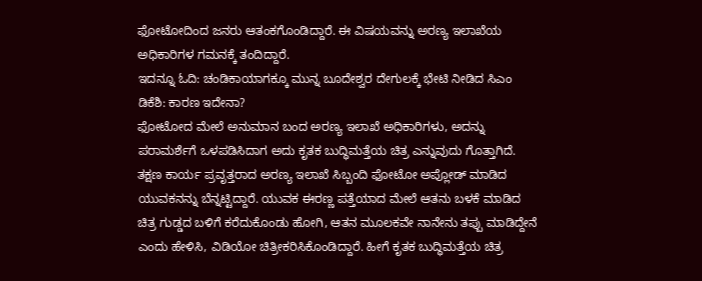ಫೋಟೋದಿಂದ ಜನರು ಆತಂಕಗೊಂಡಿದ್ದಾರೆ. ಈ ವಿಷಯವನ್ನು ಅರಣ್ಯ ಇಲಾಖೆಯ ಅಧಿಕಾರಿಗಳ ಗಮನಕ್ಕೆ ತಂದಿದ್ದಾರೆ.
ಇದನ್ನೂ ಓದಿ: ಚಂಡಿಕಾಯಾಗಕ್ಕೂ ಮುನ್ನ ಬೂದೇಶ್ವರ ದೇಗುಲಕ್ಕೆ ಭೇಟಿ ನೀಡಿದ ಸಿಎಂ ಡಿಕೆಶಿ: ಕಾರಣ ಇದೇನಾ?
ಫೋಟೋದ ಮೇಲೆ ಅನುಮಾನ ಬಂದ ಅರಣ್ಯ ಇಲಾಖೆ ಅಧಿಕಾರಿಗಳು, ಅದನ್ನು ಪರಾಮರ್ಶೆಗೆ ಒಳಪಡಿಸಿದಾಗ ಅದು ಕೃತಕ ಬುದ್ಧಿಮತ್ತೆಯ ಚಿತ್ರ ಎನ್ನುವುದು ಗೊತ್ತಾಗಿದೆ. ತಕ್ಷಣ ಕಾರ್ಯ ಪ್ರವೃತ್ತರಾದ ಅರಣ್ಯ ಇಲಾಖೆ ಸಿಬ್ಬಂದಿ ಫೋಟೋ ಅಪ್ಲೋಡ್ ಮಾಡಿದ ಯುವಕನನ್ನು ಬೆನ್ನಟ್ಟಿದ್ದಾರೆ. ಯುವಕ ಈರಣ್ಣ ಪತ್ತೆಯಾದ ಮೇಲೆ ಆತನು ಬಳಕೆ ಮಾಡಿದ ಚಿತ್ರ ಗುಡ್ಡದ ಬಳಿಗೆ ಕರೆದುಕೊಂಡು ಹೋಗಿ, ಆತನ ಮೂಲಕವೇ ನಾನೇನು ತಪ್ಪು ಮಾಡಿದ್ದೇನೆ ಎಂದು ಹೇಳಿಸಿ, ವಿಡಿಯೋ ಚಿತ್ರೀಕರಿಸಿಕೊಂಡಿದ್ದಾರೆ. ಹೀಗೆ ಕೃತಕ ಬುದ್ಧಿಮತ್ತೆಯ ಚಿತ್ರ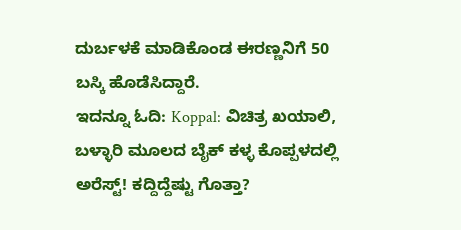ದುರ್ಬಳಕೆ ಮಾಡಿಕೊಂಡ ಈರಣ್ಣನಿಗೆ 50 ಬಸ್ಕಿ ಹೊಡೆಸಿದ್ದಾರೆ.
ಇದನ್ನೂ ಓದಿ: Koppal: ವಿಚಿತ್ರ ಖಯಾಲಿ, ಬಳ್ಳಾರಿ ಮೂಲದ ಬೈಕ್ ಕಳ್ಳ ಕೊಪ್ಪಳದಲ್ಲಿ ಅರೆಸ್ಟ್! ಕದ್ದಿದ್ದೆಷ್ಟು ಗೊತ್ತಾ?